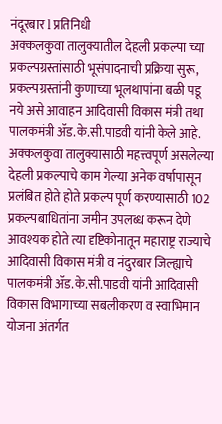नंदूरबार l प्रतिनिधी
अक्कलकुवा तालुक्यातील देहली प्रकल्पा च्या प्रकल्पग्रस्तांसाठी भूसंपादनाची प्रक्रिया सुरू, प्रकल्पग्रस्तांनी कुणाच्या भूलथापांना बळी पडू नये असे आवाहन आदिवासी विकास मंत्री तथा पालकमंत्री ॲड.के.सी.पाडवी यांनी केले आहे.
अक्कलकुवा तालुक्यासाठी महत्त्वपूर्ण असलेल्या देहली प्रकल्पाचे काम गेल्या अनेक वर्षापासून प्रलंबित होते होते प्रकल्प पूर्ण करण्यासाठी 102 प्रकल्पबाधितांना जमीन उपलब्ध करून देणे आवश्यक होते त्या दृष्टिकोनातून महाराष्ट्र राज्याचे आदिवासी विकास मंत्री व नंदुरबार जिल्ह्याचे पालकमंत्री ॲड.के.सी.पाडवी यांनी आदिवासी विकास विभागाच्या सबलीकरण व स्वाभिमान योजना अंतर्गत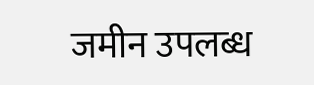जमीन उपलब्ध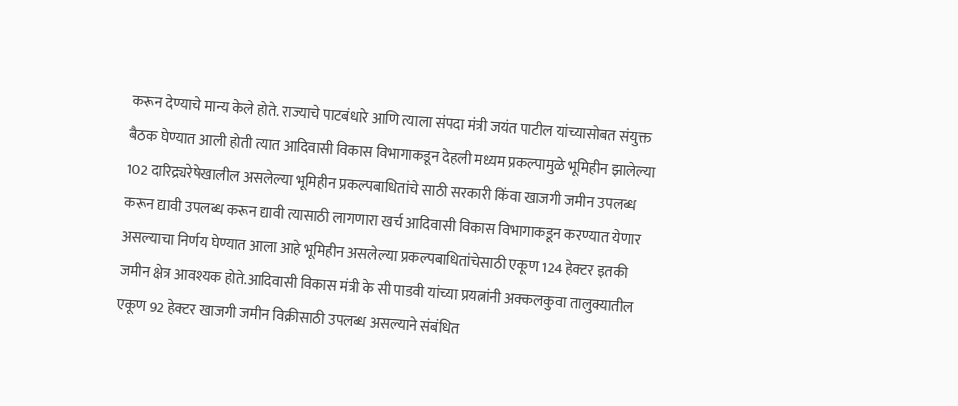करून देण्याचे मान्य केले होते. राज्याचे पाटबंधारे आणि त्याला संपदा मंत्री जयंत पाटील यांच्यासोबत संयुक्त बैठक घेण्यात आली होती त्यात आदिवासी विकास विभागाकडून देहली मध्यम प्रकल्पामुळे भूमिहीन झालेल्या 102 दारिद्र्यरेषेखालील असलेल्या भूमिहीन प्रकल्पबाधितांचे साठी सरकारी किंवा खाजगी जमीन उपलब्ध करून द्यावी उपलब्ध करून द्यावी त्यासाठी लागणारा खर्च आदिवासी विकास विभागाकडून करण्यात येणार असल्याचा निर्णय घेण्यात आला आहे भूमिहीन असलेल्या प्रकल्पबाधितांचेसाठी एकूण 124 हेक्टर इतकी जमीन क्षेत्र आवश्यक होते.आदिवासी विकास मंत्री के सी पाडवी यांच्या प्रयत्नांनी अक्कलकुवा तालुक्यातील एकूण 92 हेक्टर खाजगी जमीन विक्रीसाठी उपलब्ध असल्याने संबंधित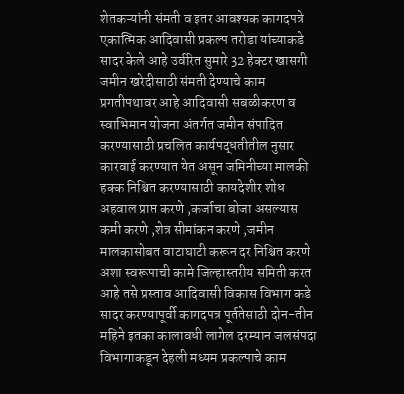शेतकऱ्यांनी संमती व इतर आवश्यक कागदपत्रे एकात्मिक आदिवासी प्रकल्प तरोडा यांच्याकडे सादर केले आहे उर्वरित सुमारे 32 हेक्टर खासगी जमीन खरेदीसाठी संमती देण्याचे काम प्रगतीपथावर आहे आदिवासी सबळीकरण व स्वाभिमान योजना अंतर्गत जमीन संपादित करण्यासाठी प्रचलित कार्यपद्धतीतील नुसार कारवाई करण्यात येत असून जमिनीच्या मालकी हक्क निश्चित करण्यासाठी कायदेशीर शोध अहवाल प्राप्त करणे ,कर्जाचा बोजा असल्यास कमी करणे ,शेत्र सीमांकन करणे ,जमीन मालकासोबत वाटाघाटी करून दर निश्चित करणे अशा स्वरूपाची कामे जिल्हास्तरीय समिती करत आहे तसे प्रस्ताव आदिवासी विकास विभाग कडे सादर करण्यापूर्वी कागदपत्र पूर्ततेसाठी दोन-तीन महिने इतका कालावधी लागेल दरम्यान जलसंपदा विभागाकडून देहली मध्यम प्रकल्पाचे काम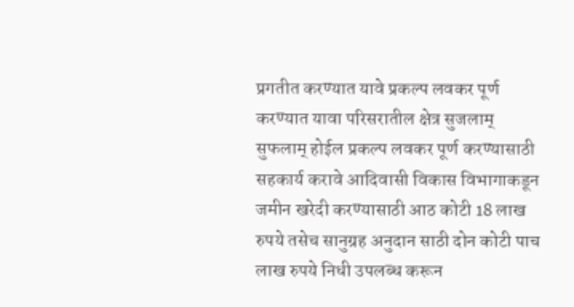प्रगतीत करण्यात यावे प्रकल्प लवकर पूर्ण करण्यात यावा परिसरातील क्षेत्र सुजलाम् सुफलाम् होईल प्रकल्प लवकर पूर्ण करण्यासाठी सहकार्य करावे आदिवासी विकास विभागाकडून जमीन खरेदी करण्यासाठी आठ कोटी 18 लाख रुपये तसेच सानुग्रह अनुदान साठी दोन कोटी पाच लाख रुपये निधी उपलब्ध करून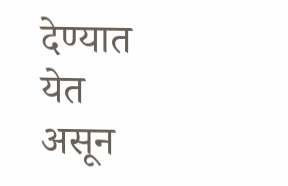देण्यात येत असून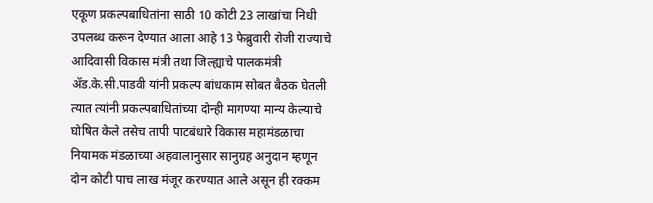एकूण प्रकल्पबाधितांना साठी 10 कोटी 23 लाखांचा निधी उपलब्ध करून देण्यात आला आहे 13 फेब्रुवारी रोजी राज्याचे आदिवासी विकास मंत्री तथा जिल्ह्याचे पालकमंत्री ॲड.के.सी.पाडवी यांनी प्रकल्प बांधकाम सोबत बैठक घेतली त्यात त्यांनी प्रकल्पबाधितांच्या दोन्ही मागण्या मान्य केल्याचे घोषित केले तसेच तापी पाटबंधारे विकास महामंडळाचा नियामक मंडळाच्या अहवालानुसार सानुग्रह अनुदान म्हणून दोन कोटी पाच लाख मंजूर करण्यात आले असून ही रक्कम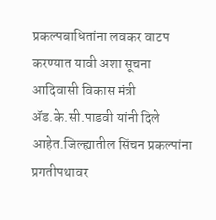प्रकल्पबाधितांना लवकर वाटप करण्यात यावी अशा सूचना आदिवासी विकास मंत्री ॲड.के.सी.पाडवी यांनी दिले आहेत.जिल्ह्यातील सिंचन प्रकल्पांना प्रगतीपथावर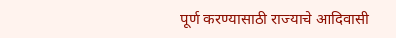पूर्ण करण्यासाठी राज्याचे आदिवासी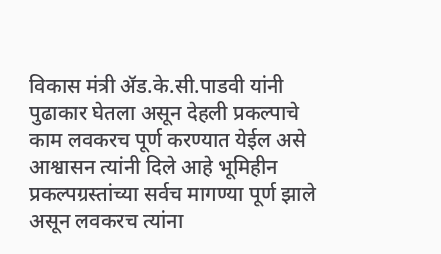विकास मंत्री ॲड.के.सी.पाडवी यांनी पुढाकार घेतला असून देहली प्रकल्पाचे काम लवकरच पूर्ण करण्यात येईल असे आश्वासन त्यांनी दिले आहे भूमिहीन प्रकल्पग्रस्तांच्या सर्वच मागण्या पूर्ण झाले असून लवकरच त्यांना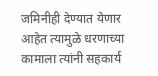जमिनीही देण्यात येणार आहेत त्यामुळे धरणाच्या कामाला त्यांनी सहकार्य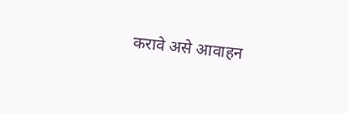करावे असे आवाहन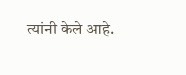त्यांनी केले आहे.